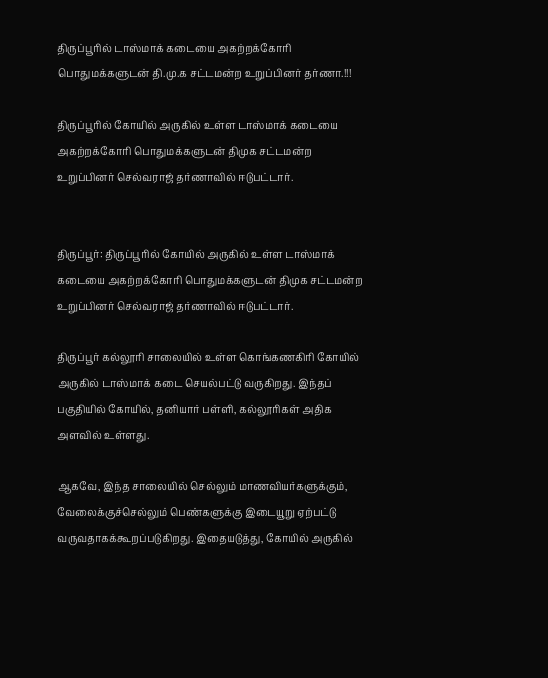திருப்பூரில் டாஸ்மாக் கடையை அகற்றக்கோரி பொதுமக்களுடன் தி.மு.க சட்டமன்ற உறுப்பினர் தர்ணா.!!!

திருப்பூரில் கோயில் அருகில் உள்ள டாஸ்மாக் கடையை அகற்றக்கோரி பொதுமக்களுடன் திமுக சட்டமன்ற உறுப்பினர் செல்வராஜ் தர்ணாவில் ஈடுபட்டார்.


திருப்பூர்: திருப்பூரில் கோயில் அருகில் உள்ள டாஸ்மாக் கடையை அகற்றக்கோரி பொதுமக்களுடன் திமுக சட்டமன்ற உறுப்பினர் செல்வராஜ் தர்ணாவில் ஈடுபட்டார்.

திருப்பூர் கல்லூரி சாலையில் உள்ள கொங்கணகிரி கோயில் அருகில் டாஸ்மாக் கடை செயல்பட்டு வருகிறது. இந்தப் பகுதியில் கோயில், தனியார் பள்ளி, கல்லூரிகள் அதிக அளவில் உள்ளது.

ஆகவே, இந்த சாலையில் செல்லும் மாணவியர்களுக்கும், வேலைக்குச்செல்லும் பெண்களுக்கு இடையூறு ஏற்பட்டு வருவதாகக்கூறப்படுகிறது. இதையடுத்து, கோயில் அருகில்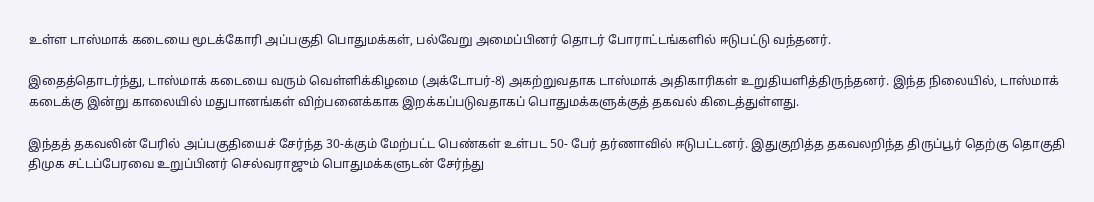உள்ள டாஸ்மாக் கடையை மூடக்கோரி அப்பகுதி பொதுமக்கள், பல்வேறு அமைப்பினர் தொடர் போராட்டங்களில் ஈடுபட்டு வந்தனர்.

இதைத்தொடர்ந்து, டாஸ்மாக் கடையை வரும் வெள்ளிக்கிழமை (அக்டோபர்-8) அகற்றுவதாக டாஸ்மாக் அதிகாரிகள் உறுதியளித்திருந்தனர். இந்த நிலையில், டாஸ்மாக் கடைக்கு இன்று காலையில் மதுபானங்கள் விற்பனைக்காக இறக்கப்படுவதாகப் பொதுமக்களுக்குத் தகவல் கிடைத்துள்ளது.

இந்தத் தகவலின் பேரில் அப்பகுதியைச் சேர்ந்த 30-க்கும் மேற்பட்ட பெண்கள் உள்பட 50- பேர் தர்ணாவில் ஈடுபட்டனர். இதுகுறித்த தகவலறிந்த திருப்பூர் தெற்கு தொகுதி திமுக சட்டப்பேரவை உறுப்பினர் செல்வராஜும் பொதுமக்களுடன் சேர்ந்து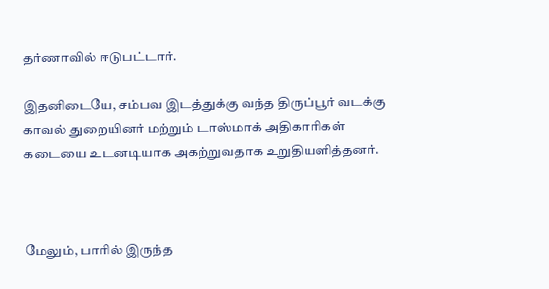தர்ணாவில் ஈடுபட்டார்.

இதனிடையே, சம்பவ இடத்துக்கு வந்த திருப்பூர் வடக்கு காவல் துறையினர் மற்றும் டாஸ்மாக் அதிகாரிகள் கடையை உடனடியாக அகற்றுவதாக உறுதியளித்தனர்.



மேலும், பாரில் இருந்த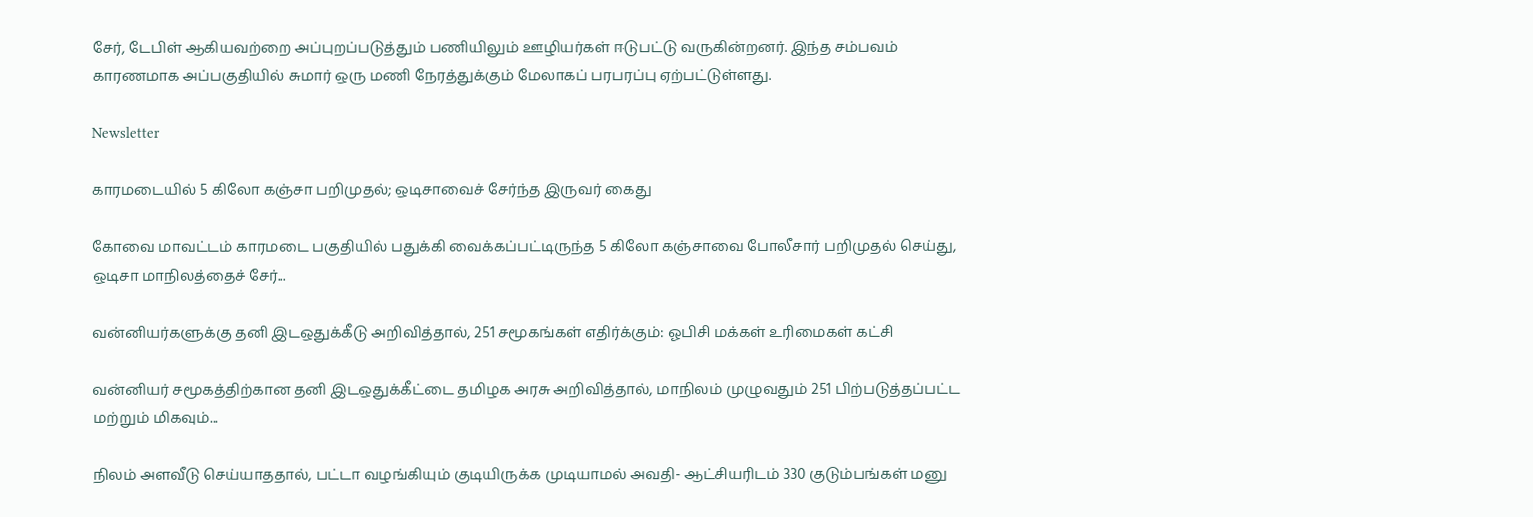சேர், டேபிள் ஆகியவற்றை அப்புறப்படுத்தும் பணியிலும் ஊழியர்கள் ஈடுபட்டு வருகின்றனர். இந்த சம்பவம் காரணமாக அப்பகுதியில் சுமார் ஒரு மணி நேரத்துக்கும் மேலாகப் பரபரப்பு ஏற்பட்டுள்ளது.

Newsletter

காரமடையில் 5 கிலோ கஞ்சா பறிமுதல்; ஒடிசாவைச் சேர்ந்த இருவர் கைது

கோவை மாவட்டம் காரமடை பகுதியில் பதுக்கி வைக்கப்பட்டிருந்த 5 கிலோ கஞ்சாவை போலீசார் பறிமுதல் செய்து, ஒடிசா மாநிலத்தைச் சேர்...

வன்னியர்களுக்கு தனி இடஒதுக்கீடு அறிவித்தால், 251 சமூகங்கள் எதிர்க்கும்: ஓபிசி மக்கள் உரிமைகள் கட்சி

வன்னியர் சமூகத்திற்கான தனி இடஒதுக்கீட்டை தமிழக அரசு அறிவித்தால், மாநிலம் முழுவதும் 251 பிற்படுத்தப்பட்ட மற்றும் மிகவும்...

நிலம் அளவீடு செய்யாததால், பட்டா வழங்கியும் குடியிருக்க முடியாமல் அவதி- ஆட்சியரிடம் 330 குடும்பங்கள் மனு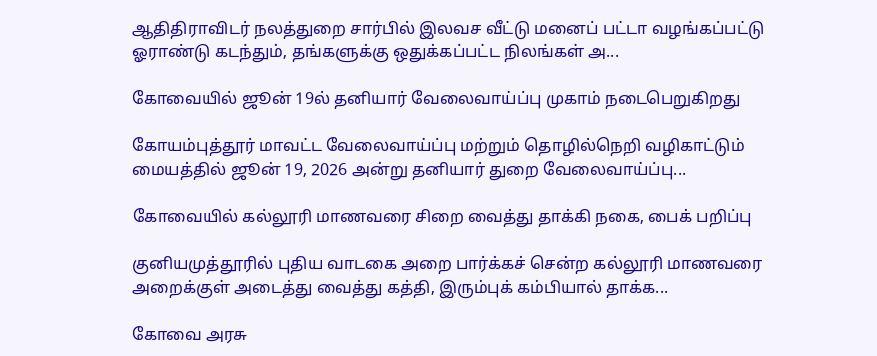ஆதிதிராவிடர் நலத்துறை சார்பில் இலவச வீட்டு மனைப் பட்டா வழங்கப்பட்டு ஓராண்டு கடந்தும், தங்களுக்கு ஒதுக்கப்பட்ட நிலங்கள் அ...

கோவையில் ஜூன் 19ல் தனியார் வேலைவாய்ப்பு முகாம் நடைபெறுகிறது

கோயம்புத்தூர் மாவட்ட வேலைவாய்ப்பு மற்றும் தொழில்நெறி வழிகாட்டும் மையத்தில் ஜூன் 19, 2026 அன்று தனியார் துறை வேலைவாய்ப்பு...

கோவையில் கல்லூரி மாணவரை சிறை வைத்து தாக்கி நகை, பைக் பறிப்பு

குனியமுத்தூரில் புதிய வாடகை அறை பார்க்கச் சென்ற கல்லூரி மாணவரை அறைக்குள் அடைத்து வைத்து கத்தி, இரும்புக் கம்பியால் தாக்க...

கோவை அரசு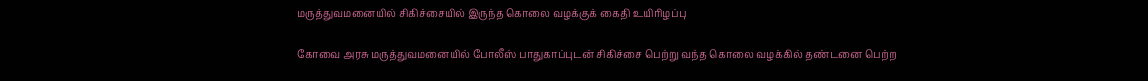மருத்துவமனையில் சிகிச்சையில் இருந்த கொலை வழக்குக் கைதி உயிரிழப்பு

கோவை அரசு மருத்துவமனையில் போலீஸ் பாதுகாப்புடன் சிகிச்சை பெற்று வந்த கொலை வழக்கில் தண்டனை பெற்ற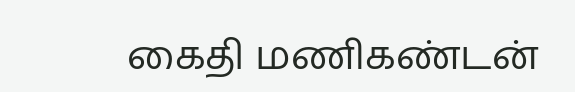கைதி மணிகண்டன்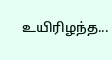உயிரிழந்த...